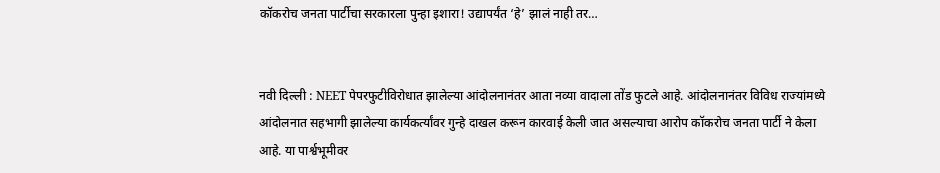कॉकरोच जनता पार्टीचा सरकारला पुन्हा इशारा! उद्यापर्यंत ‘हे’ झालं नाही तर…


नवी दिल्ली : NEET पेपरफुटीविरोधात झालेल्या आंदोलनानंतर आता नव्या वादाला तोंड फुटले आहे. आंदोलनानंतर विविध राज्यांमध्ये आंदोलनात सहभागी झालेल्या कार्यकर्त्यांवर गुन्हे दाखल करून कारवाई केली जात असल्याचा आरोप कॉकरोच जनता पार्टी ने केला आहे. या पार्श्वभूमीवर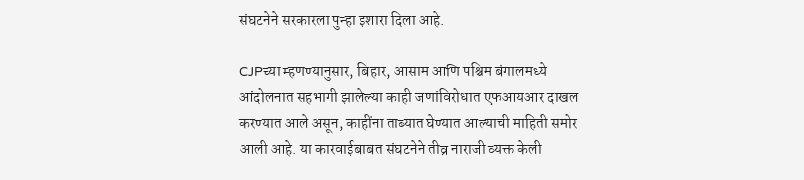संघटनेने सरकारला पुन्हा इशारा दिला आहे.

CJPच्या म्हणण्यानुसार, बिहार, आसाम आणि पश्चिम बंगालमध्ये आंदोलनात सहभागी झालेल्या काही जणांविरोधात एफआयआर दाखल करण्यात आले असून, काहींना ताब्यात घेण्यात आल्याची माहिती समोर आली आहे. या कारवाईबाबत संघटनेने तीव्र नाराजी व्यक्त केली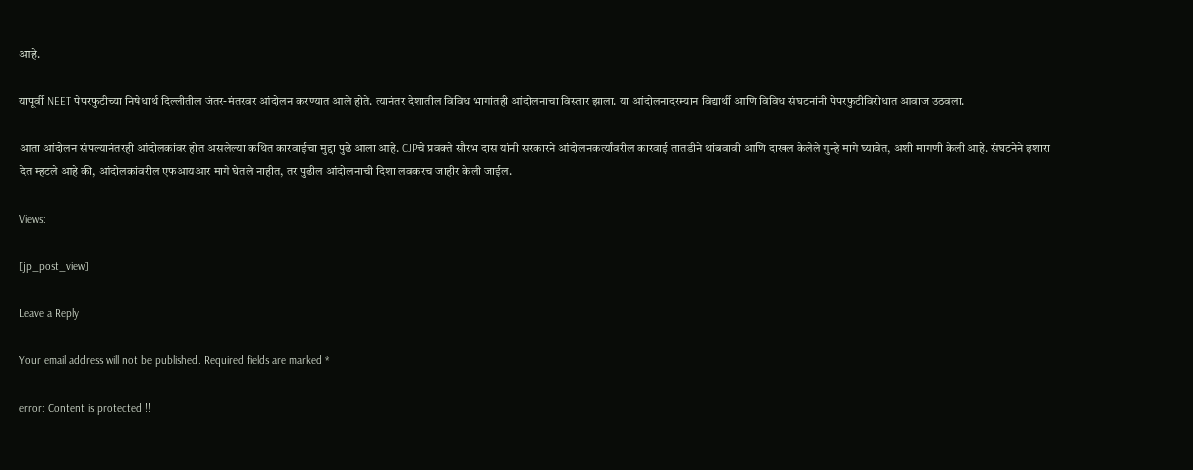आहे.

यापूर्वी NEET पेपरफुटीच्या निषेधार्थ दिल्लीतील जंतर-मंतरवर आंदोलन करण्यात आले होते. त्यानंतर देशातील विविध भागांतही आंदोलनाचा विस्तार झाला. या आंदोलनादरम्यान विद्यार्थी आणि विविध संघटनांनी पेपरफुटीविरोधात आवाज उठवला.

आता आंदोलन संपल्यानंतरही आंदोलकांवर होत असलेल्या कथित कारवाईचा मुद्दा पुढे आला आहे. CJPचे प्रवक्ते सौरभ दास यांनी सरकारने आंदोलनकर्त्यांवरील कारवाई तातडीने थांबवावी आणि दाखल केलेले गुन्हे मागे घ्यावेत, अशी मागणी केली आहे. संघटनेने इशारा देत म्हटले आहे की, आंदोलकांवरील एफआयआर मागे घेतले नाहीत, तर पुढील आंदोलनाची दिशा लवकरच जाहीर केली जाईल.

Views:

[jp_post_view]

Leave a Reply

Your email address will not be published. Required fields are marked *

error: Content is protected !!